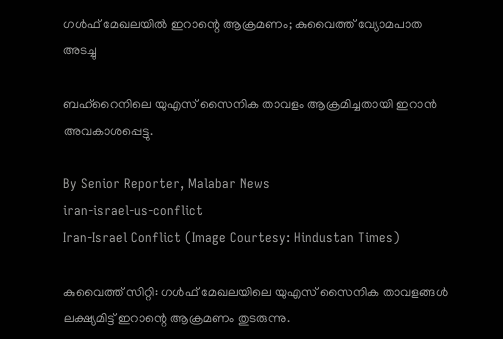ഗൾഫ് മേഖലയിൽ ഇറാന്റെ ആക്രമണം; കുവൈത്ത് വ്യോമപാത അടച്ചു

ബഹ്‌റൈനിലെ യുഎസ് സൈനിക താവളം ആക്രമിച്ചതായി ഇറാൻ അവകാശപ്പെട്ടു.

By Senior Reporter, Malabar News
iran-israel-us-conflict
Iran-Israel Conflict (Image Courtesy: Hindustan Times)

കുവൈത്ത് സിറ്റി: ഗൾഫ് മേഖലയിലെ യുഎസ് സൈനിക താവളങ്ങൾ ലക്ഷ്യമിട്ട് ഇറാന്റെ ആക്രമണം തുടരുന്നു.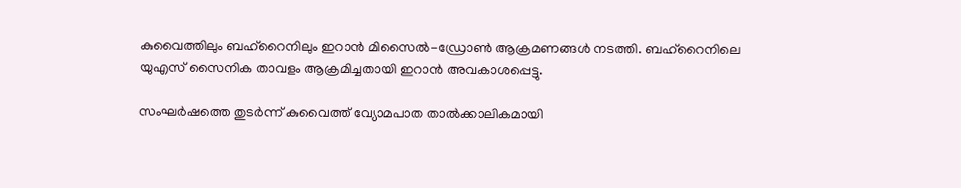കുവൈത്തിലും ബഹ്‌റൈനിലും ഇറാൻ മിസൈൽ-ഡ്രോൺ ആക്രമണങ്ങൾ നടത്തി. ബഹ്‌റൈനിലെ യുഎസ് സൈനിക താവളം ആക്രമിച്ചതായി ഇറാൻ അവകാശപ്പെട്ടു.

സംഘർഷത്തെ തുടർന്ന് കുവൈത്ത് വ്യോമപാത താൽക്കാലികമായി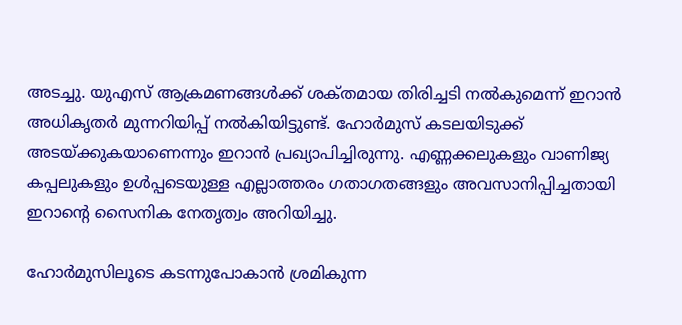അടച്ചു. യുഎസ് ആക്രമണങ്ങൾക്ക് ശക്‌തമായ തിരിച്ചടി നൽകുമെന്ന് ഇറാൻ അധികൃതർ മുന്നറിയിപ്പ് നൽകിയിട്ടുണ്ട്. ഹോർമുസ് കടലയിടുക്ക് അടയ്‌ക്കുകയാണെന്നും ഇറാൻ പ്രഖ്യാപിച്ചിരുന്നു. എണ്ണക്കലുകളും വാണിജ്യ കപ്പലുകളും ഉൾപ്പടെയുള്ള എല്ലാത്തരം ഗതാഗതങ്ങളും അവസാനിപ്പിച്ചതായി ഇറാന്റെ സൈനിക നേതൃത്വം അറിയിച്ചു.

ഹോർമുസിലൂടെ കടന്നുപോകാൻ ശ്രമികുന്ന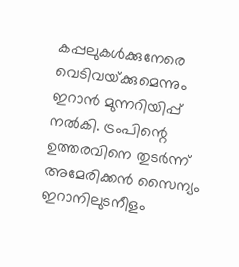കപ്പലുകൾക്കുനേരെ വെടിവയ്‌ക്കുമെന്നും ഇറാൻ മുന്നറിയിപ്പ് നൽകി. ട്രംപിന്റെ ഉത്തരവിനെ തുടർന്ന് അമേരിക്കൻ സൈന്യം ഇറാനിലുടനീളം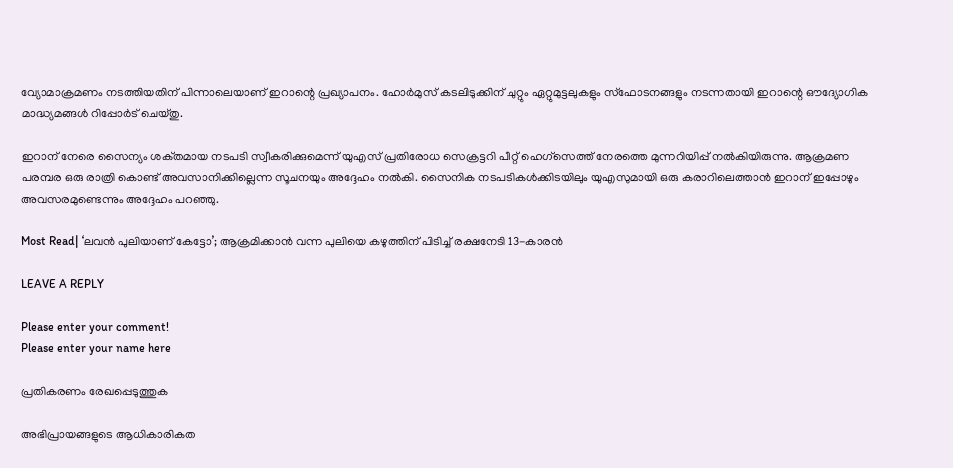വ്യോമാക്രമണം നടത്തിയതിന് പിന്നാലെയാണ് ഇറാന്റെ പ്രഖ്യാപനം. ഹോർമുസ് കടലിടുക്കിന് ചുറ്റും ഏറ്റുമുട്ടലുകളും സ്‌ഫോടനങ്ങളും നടന്നതായി ഇറാന്റെ ഔദ്യോഗിക മാദ്ധ്യമങ്ങൾ റിപ്പോർട് ചെയ്‌തു.

ഇറാന് നേരെ സൈന്യം ശക്‌തമായ നടപടി സ്വീകരിക്കുമെന്ന് യുഎസ് പ്രതിരോധ സെക്രട്ടറി പീറ്റ് ഹെഗ്‌സെത്ത് നേരത്തെ മുന്നറിയിപ്പ് നൽകിയിരുന്നു. ആക്രമണ പരമ്പര ഒരു രാത്രി കൊണ്ട് അവസാനിക്കില്ലെന്ന സൂചനയും അദ്ദേഹം നൽകി. സൈനിക നടപടികൾക്കിടയിലും യുഎസുമായി ഒരു കരാറിലെത്താൻ ഇറാന് ഇപ്പോഴും അവസരമുണ്ടെന്നും അദ്ദേഹം പറഞ്ഞു.

Most Read| ‘ലവൻ പുലിയാണ് കേട്ടോ’; ആക്രമിക്കാൻ വന്ന പുലിയെ കഴുത്തിന് പിടിച്ച് രക്ഷനേടി 13-കാരൻ

LEAVE A REPLY

Please enter your comment!
Please enter your name here

പ്രതികരണം രേഖപ്പെടുത്തുക

അഭിപ്രായങ്ങളുടെ ആധികാരികത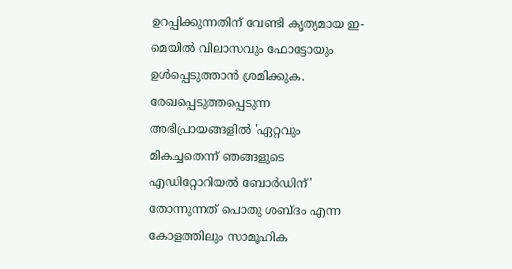ഉറപ്പിക്കുന്നതിന് വേണ്ടി കൃത്യമായ ഇ-മെയിൽ വിലാസവും ഫോട്ടോയും ഉൾപ്പെടുത്താൻ ശ്രമിക്കുക. രേഖപ്പെടുത്തപ്പെടുന്ന അഭിപ്രായങ്ങളിൽ 'ഏറ്റവും മികച്ചതെന്ന് ഞങ്ങളുടെ എഡിറ്റോറിയൽ ബോർഡിന്' തോന്നുന്നത് പൊതു ശബ്‌ദം എന്ന കോളത്തിലും സാമൂഹിക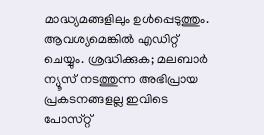മാദ്ധ്യമങ്ങളിലും ഉൾപ്പെടുത്തും. ആവശ്യമെങ്കിൽ എഡിറ്റ് ചെയ്യും. ശ്രദ്ധിക്കുക; മലബാർ ന്യൂസ് നടത്തുന്ന അഭിപ്രായ പ്രകടനങ്ങളല്ല ഇവിടെ പോസ്‌റ്റ്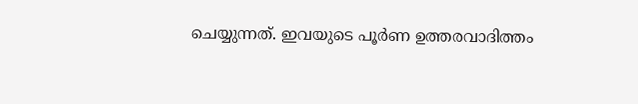ചെയ്യുന്നത്. ഇവയുടെ പൂർണ ഉത്തരവാദിത്തം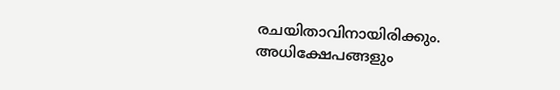രചയിതാവിനായിരിക്കും. അധിക്ഷേപങ്ങളും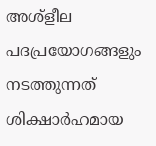അശ്‌ളീല പദപ്രയോഗങ്ങളും നടത്തുന്നത് ശിക്ഷാർഹമായ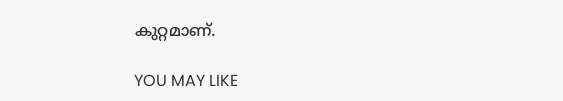കുറ്റമാണ്.

YOU MAY LIKE